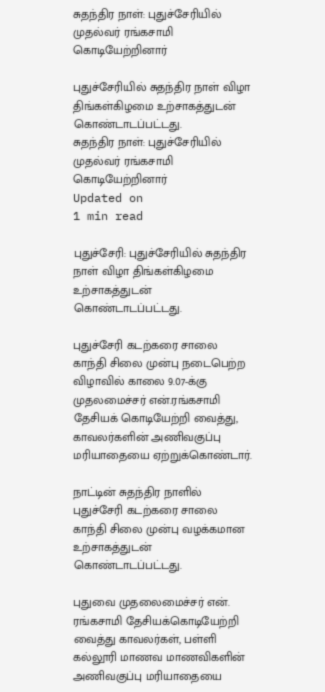சுதந்திர நாள்: புதுச்சேரியில் முதல்வர் ரங்கசாமி கொடியேற்றினார்

புதுச்சேரியில் சுதந்திர நாள் விழா திங்கள்கிழமை உற்சாகத்துடன் கொண்டாடப்பட்டது.
சுதந்திர நாள்: புதுச்சேரியில் முதல்வர் ரங்கசாமி கொடியேற்றினார்
Updated on
1 min read

புதுச்சேரி: புதுச்சேரியில் சுதந்திர நாள் விழா திங்கள்கிழமை உற்சாகத்துடன் கொண்டாடப்பட்டது.

புதுச்சேரி கடற்கரை சாலை காந்தி சிலை முன்பு நடைபெற்ற விழாவில் காலை 9.07-க்கு முதலமைச்சர் என்.ரங்கசாமி தேசியக் கொடியேற்றி வைத்து, காவலர்களின் அணிவகுப்பு மரியாதையை ஏற்றுக்கொண்டார்.

நாட்டின் சுதந்திர நாளில் புதுச்சேரி கடற்கரை சாலை காந்தி சிலை முன்பு வழக்கமான உற்சாகத்துடன் கொண்டாடப்பட்டது.

புதுவை முதலைமைச்சர் என். ரங்கசாமி தேசியக்கொடியேற்றி வைத்து காவலர்கள், பள்ளி கல்லூரி மாணவ மாணவிகளின் அணிவகுப்பு மரியாதையை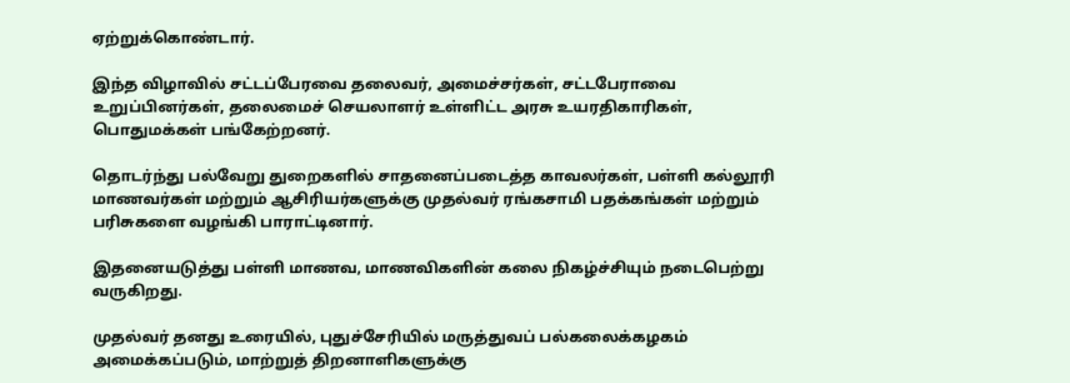ஏற்றுக்கொண்டார்.

இந்த விழாவில் சட்டப்பேரவை தலைவர், அமைச்சர்கள், சட்டபேராவை உறுப்பினர்கள், தலைமைச் செயலாளர் உள்ளிட்ட அரசு உயரதிகாரிகள், பொதுமக்கள் பங்கேற்றனர்.

தொடர்ந்து பல்வேறு துறைகளில் சாதனைப்படைத்த காவலர்கள், பள்ளி கல்லூரி மாணவர்கள் மற்றும் ஆசிரியர்களுக்கு முதல்வர் ரங்கசாமி பதக்கங்கள் மற்றும் பரிசுகளை வழங்கி பாராட்டினார்.

இதனையடுத்து பள்ளி மாணவ, மாணவிகளின் கலை நிகழ்ச்சியும் நடைபெற்று வருகிறது.

முதல்வர் தனது உரையில், புதுச்சேரியில் மருத்துவப் பல்கலைக்கழகம் அமைக்கப்படும், மாற்றுத் திறனாளிகளுக்கு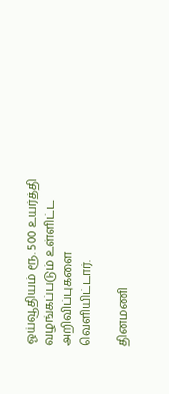ஓய்வூதியம் ரூ. 500 உயர்த்தி வழங்கப்படும் உள்ளிட்ட அறிவிப்புகளை வெளியிட்டார்.

தினமணி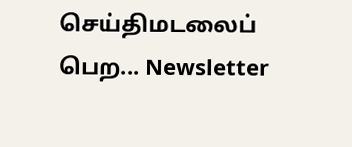செய்திமடலைப் பெற... Newsletter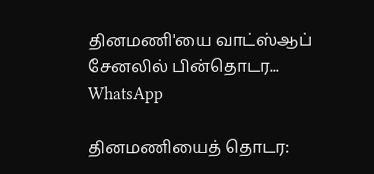தினமணி'யை வாட்ஸ்ஆப் சேனலில் பின்தொடர... WhatsApp

தினமணியைத் தொடர: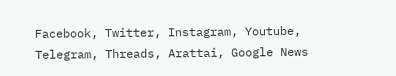Facebook, Twitter, Instagram, Youtube, Telegram, Threads, Arattai, Google News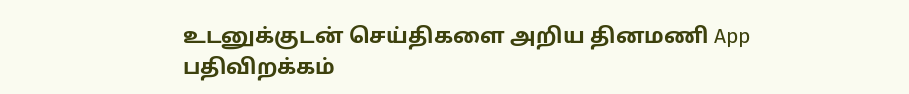உடனுக்குடன் செய்திகளை அறிய தினமணி App பதிவிறக்கம்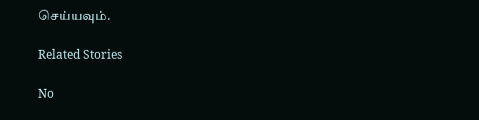செய்யவும்.

Related Stories

No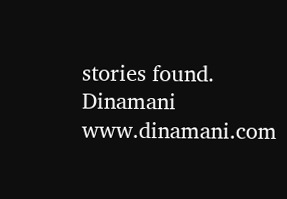stories found.
Dinamani
www.dinamani.com